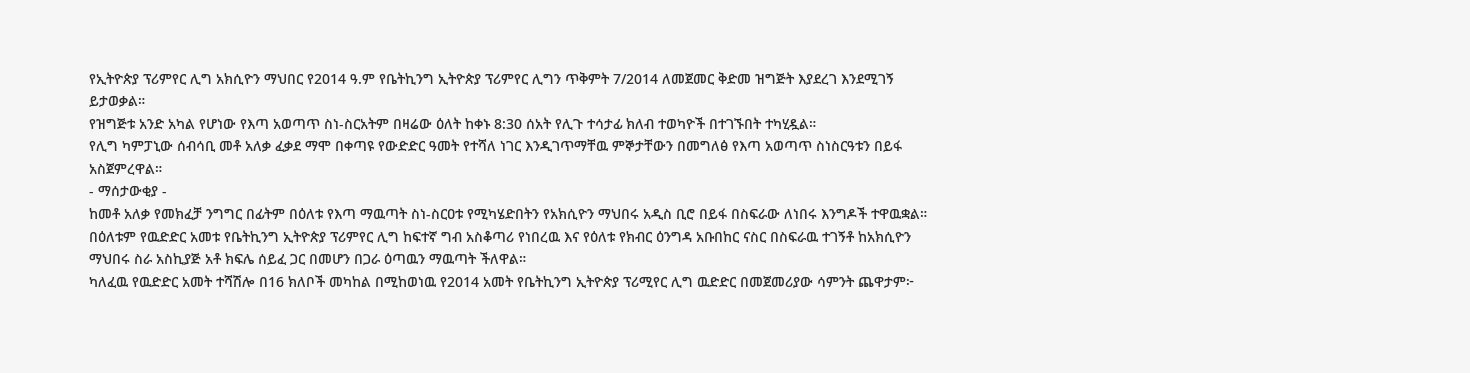የኢትዮጵያ ፕሪምየር ሊግ አክሲዮን ማህበር የ2014 ዓ.ም የቤትኪንግ ኢትዮጵያ ፕሪምየር ሊግን ጥቅምት 7/2014 ለመጀመር ቅድመ ዝግጅት እያደረገ እንደሚገኝ ይታወቃል።
የዝግጅቱ አንድ አካል የሆነው የእጣ አወጣጥ ስነ-ስርአትም በዛሬው ዕለት ከቀኑ 8:30 ሰአት የሊጉ ተሳታፊ ክለብ ተወካዮች በተገኙበት ተካሂዷል።
የሊግ ካምፓኒው ሰብሳቢ መቶ አለቃ ፈቃደ ማሞ በቀጣዩ የውድድር ዓመት የተሻለ ነገር እንዲገጥማቸዉ ምኞታቸውን በመግለፅ የእጣ አወጣጥ ስነስርዓቱን በይፋ አስጀምረዋል።
- ማሰታውቂያ -
ከመቶ አለቃ የመክፈቻ ንግግር በፊትም በዕለቱ የእጣ ማዉጣት ስነ-ስርዐቱ የሚካሄድበትን የአክሲዮን ማህበሩ አዲስ ቢሮ በይፋ በስፍራው ለነበሩ እንግዶች ተዋዉቋል።
በዕለቱም የዉድድር አመቱ የቤትኪንግ ኢትዮጵያ ፕሪምየር ሊግ ከፍተኛ ግብ አስቆጣሪ የነበረዉ እና የዕለቱ የክብር ዕንግዳ አቡበከር ናስር በስፍራዉ ተገኝቶ ከአክሲዮን ማህበሩ ስራ አስኪያጅ አቶ ክፍሌ ሰይፈ ጋር በመሆን በጋራ ዕጣዉን ማዉጣት ችለዋል።
ካለፈዉ የዉድድር አመት ተሻሽሎ በ16 ክለቦች መካከል በሚከወነዉ የ2014 አመት የቤትኪንግ ኢትዮጵያ ፕሪሚየር ሊግ ዉድድር በመጀመሪያው ሳምንት ጨዋታም፦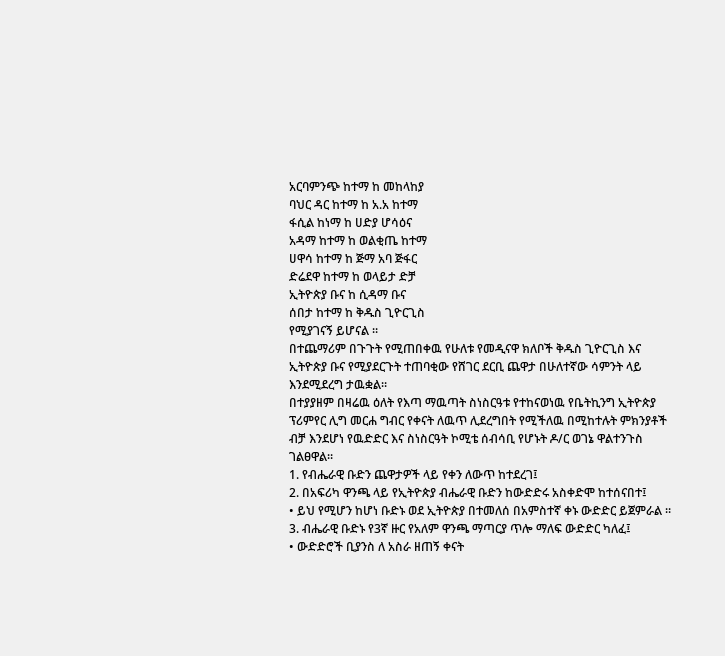አርባምንጭ ከተማ ከ መከላከያ
ባህር ዳር ከተማ ከ አ.አ ከተማ
ፋሲል ከነማ ከ ሀድያ ሆሳዕና
አዳማ ከተማ ከ ወልቂጤ ከተማ
ሀዋሳ ከተማ ከ ጅማ አባ ጅፋር
ድሬደዋ ከተማ ከ ወላይታ ድቻ
ኢትዮጵያ ቡና ከ ሲዳማ ቡና
ሰበታ ከተማ ከ ቅዱስ ጊዮርጊስ
የሚያገናኝ ይሆናል ።
በተጨማሪም በጉጉት የሚጠበቀዉ የሁለቱ የመዲናዋ ክለቦች ቅዱስ ጊዮርጊስ እና ኢትዮጵያ ቡና የሚያደርጉት ተጠባቂው የሸገር ደርቢ ጨዋታ በሁለተኛው ሳምንት ላይ እንደሚደረግ ታዉቋል።
በተያያዘም በዛሬዉ ዕለት የእጣ ማዉጣት ስነስርዓቱ የተከናወነዉ የቤትኪንግ ኢትዮጵያ ፕሪምየር ሊግ መርሐ ግብር የቀናት ለዉጥ ሊደረግበት የሚችለዉ በሚከተሉት ምክንያቶች ብቻ እንደሆነ የዉድድር እና ስነስርዓት ኮሚቴ ሰብሳቢ የሆኑት ዶ/ር ወገኔ ዋልተንጉስ ገልፀዋል።
1. የብሔራዊ ቡድን ጨዋታዎች ላይ የቀን ለውጥ ከተደረገ፤
2. በአፍሪካ ዋንጫ ላይ የኢትዮጵያ ብሔራዊ ቡድን ከውድድሩ አስቀድሞ ከተሰናበተ፤
• ይህ የሚሆን ከሆነ ቡድኑ ወደ ኢትዮጵያ በተመለሰ በአምስተኛ ቀኑ ውድድር ይጀምራል ።
3. ብሔራዊ ቡድኑ የ3ኛ ዙር የአለም ዋንጫ ማጣርያ ጥሎ ማለፍ ውድድር ካለፈ፤
• ውድድሮች ቢያንስ ለ አስራ ዘጠኝ ቀናት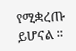የሚቋረጡ ይሆናል ።